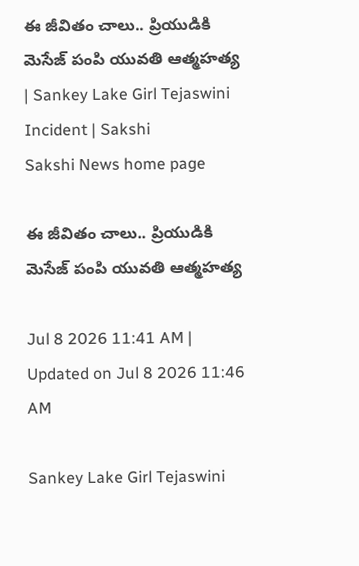ఈ జీవితం చాలు.. ప్రియుడికి మెసేజ్‌ పంపి యువతి ఆత్మహత్య | Sankey Lake Girl Tejaswini Incident | Sakshi
Sakshi News home page

ఈ జీవితం చాలు.. ప్రియుడికి మెసేజ్‌ పంపి యువతి ఆత్మహత్య

Jul 8 2026 11:41 AM | Updated on Jul 8 2026 11:46 AM

Sankey Lake Girl Tejaswini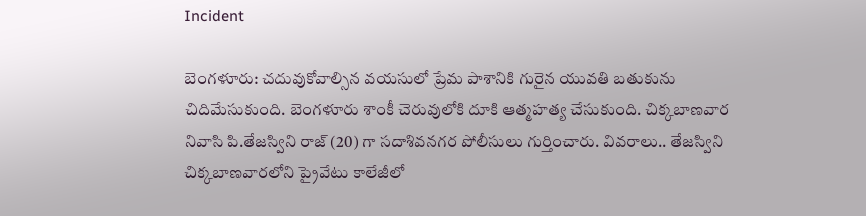Incident

బెంగళూరు: చదువుకోవాల్సిన వయసులో ప్రేమ పాశానికి గురైన యువతి బతుకును చిదిమేసుకుంది. బెంగళూరు శాంకీ చెరువులోకి దూకి ఆత్మహత్య చేసుకుంది. చిక్కబాణవార నివాసి పి.తేజస్విని రాజ్‌ (20) గా సదాశివనగర పోలీసులు గుర్తించారు. వివరాలు.. తేజస్విని  చిక్కబాణవారలోని ప్రైవేటు కాలేజీలో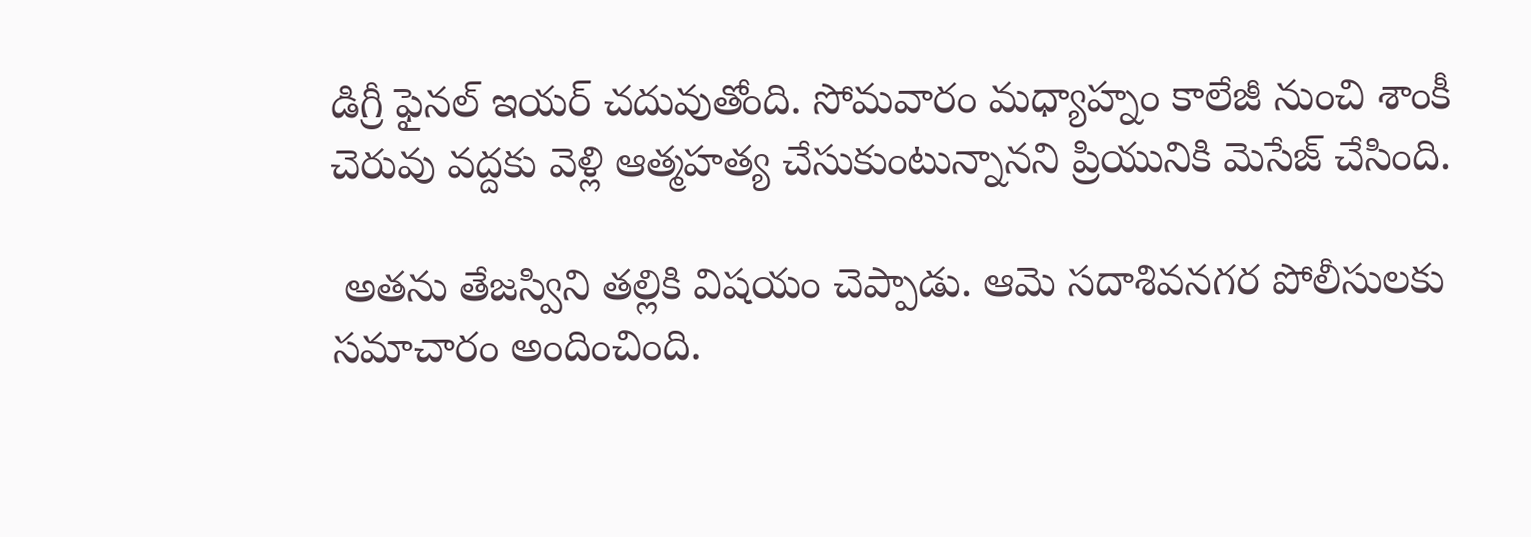డిగ్రీ ఫైనల్‌ ఇయర్‌ చదువుతోంది. సోమవారం మధ్యాహ్నం కాలేజీ నుంచి శాంకీ చెరువు వద్దకు వెళ్లి ఆత్మహత్య చేసుకుంటున్నానని ప్రియునికి మెసేజ్‌ చేసింది.

 అతను తేజస్విని తల్లికి విషయం చెప్పాడు. ఆమె సదాశివనగర పోలీసులకు సమాచారం అందించింది.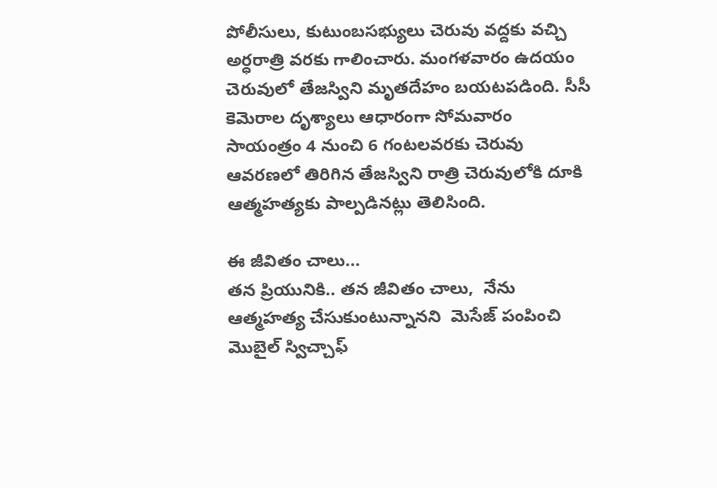పోలీసులు, కుటుంబసభ్యులు చెరువు వద్దకు వచ్చి అర్ధరాత్రి వరకు గాలించారు. మంగళవారం ఉదయం చెరువులో తేజస్విని మృతదేహం బయటపడింది. సీసీ కెమెరాల దృశ్యాలు ఆధారంగా సోమవారం సాయంత్రం 4 నుంచి 6 గంటలవరకు చెరువు ఆవరణలో తిరిగిన తేజస్విని రాత్రి చెరువులోకి దూకి ఆత్మహత్యకు పాల్పడినట్లు తెలిసింది.

ఈ జీవితం చాలు...
తన ప్రియునికి.. తన జీవితం చాలు,  నేను ఆత్మహత్య చేసుకుంటున్నానని  మెసేజ్‌ పంపించి మొబైల్‌ స్విచ్చాఫ్‌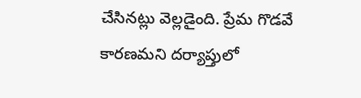చేసినట్లు వెల్లడైంది. ప్రేమ గొడవే కారణమని దర్యాప్తులో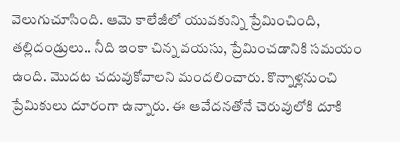వెలుగుచూసింది. ఆమె కాలేజీలో యువకున్ని ప్రేమించింది,  తల్లిదండ్రులు.. నీది ఇంకా చిన్న వయసు, ప్రేమించడానికి సమయం ఉంది. మొదట చదువుకోవాలని మందలించారు. కొన్నాళ్లనుంచి ప్రేమికులు దూరంగా ఉన్నారు. ఈ ఆవేదనతోనే చెరువులోకి దూకి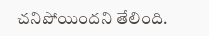చనిపోయిందని తేలింది.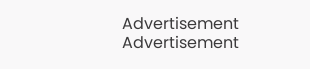Advertisement
Advertisement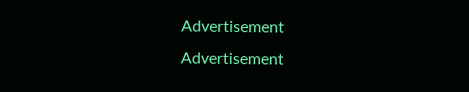Advertisement
Advertisement